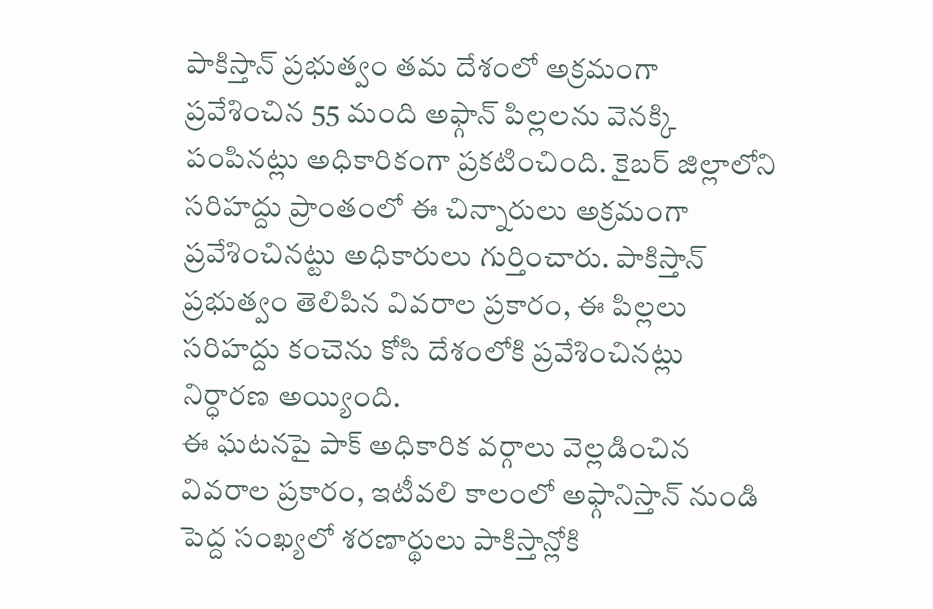పాకిస్తాన్ ప్రభుత్వం తమ దేశంలో అక్రమంగా ప్రవేశించిన 55 మంది అఫ్గాన్ పిల్లలను వెనక్కి పంపినట్లు అధికారికంగా ప్రకటించింది. కైబర్ జిల్లాలోని సరిహద్దు ప్రాంతంలో ఈ చిన్నారులు అక్రమంగా ప్రవేశించినట్టు అధికారులు గుర్తించారు. పాకిస్తాన్ ప్రభుత్వం తెలిపిన వివరాల ప్రకారం, ఈ పిల్లలు సరిహద్దు కంచెను కోసి దేశంలోకి ప్రవేశించినట్లు నిర్ధారణ అయ్యింది.
ఈ ఘటనపై పాక్ అధికారిక వర్గాలు వెల్లడించిన వివరాల ప్రకారం, ఇటీవలి కాలంలో అఫ్గానిస్తాన్ నుండి పెద్ద సంఖ్యలో శరణార్థులు పాకిస్తాన్లోకి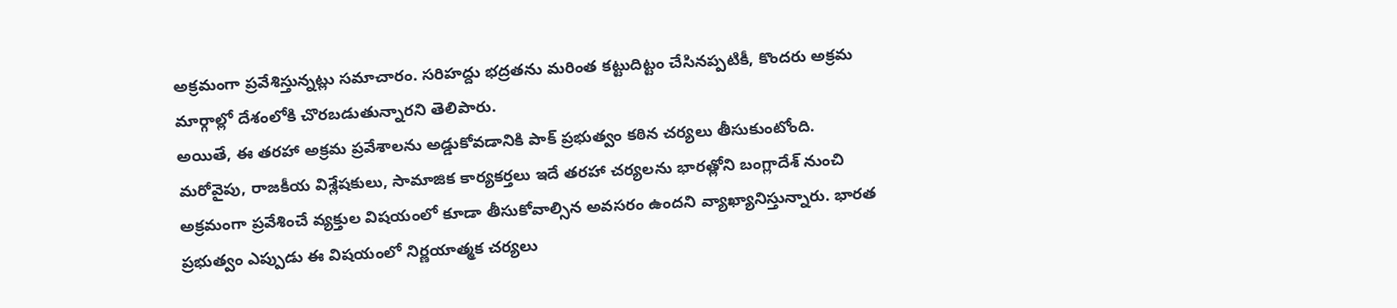అక్రమంగా ప్రవేశిస్తున్నట్లు సమాచారం. సరిహద్దు భద్రతను మరింత కట్టుదిట్టం చేసినప్పటికీ, కొందరు అక్రమ మార్గాల్లో దేశంలోకి చొరబడుతున్నారని తెలిపారు.
అయితే, ఈ తరహా అక్రమ ప్రవేశాలను అడ్డుకోవడానికి పాక్ ప్రభుత్వం కఠిన చర్యలు తీసుకుంటోంది. మరోవైపు, రాజకీయ విశ్లేషకులు, సామాజిక కార్యకర్తలు ఇదే తరహా చర్యలను భారత్లోని బంగ్లాదేశ్ నుంచి అక్రమంగా ప్రవేశించే వ్యక్తుల విషయంలో కూడా తీసుకోవాల్సిన అవసరం ఉందని వ్యాఖ్యానిస్తున్నారు. భారత ప్రభుత్వం ఎప్పుడు ఈ విషయంలో నిర్ణయాత్మక చర్యలు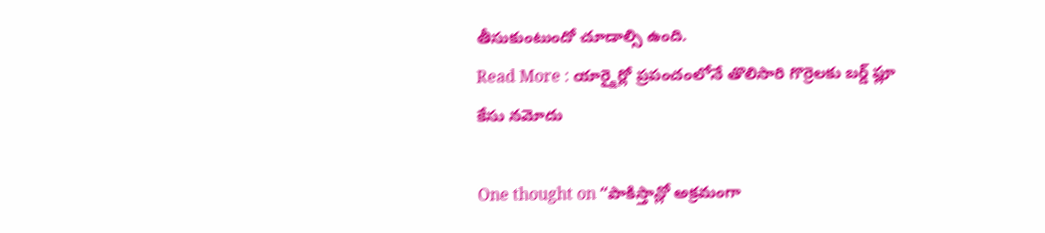తీసుకుంటుందో చూడాల్సి ఉంది.
Read More : యార్క్షైర్లో ప్రపంచంలోనే తొలిసారి గొర్రెలకు బర్డ్ ఫ్లూ కేసు నమోదు

One thought on “పాకిస్తాన్లో అక్రమంగా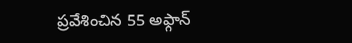ప్రవేశించిన 55 అఫ్గాన్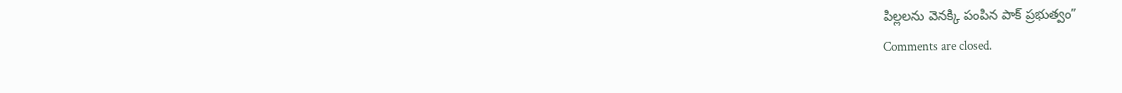పిల్లలను వెనక్కి పంపిన పాక్ ప్రభుత్వం”
Comments are closed.